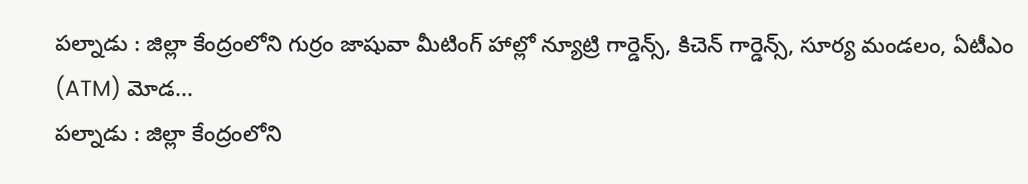పల్నాడు : జిల్లా కేంద్రంలోని గుర్రం జాషువా మీటింగ్ హాల్లో న్యూట్రి గార్డెన్స్, కిచెన్ గార్డెన్స్, సూర్య మండలం, ఏటీఎం (ATM) మోడ...
పల్నాడు : జిల్లా కేంద్రంలోని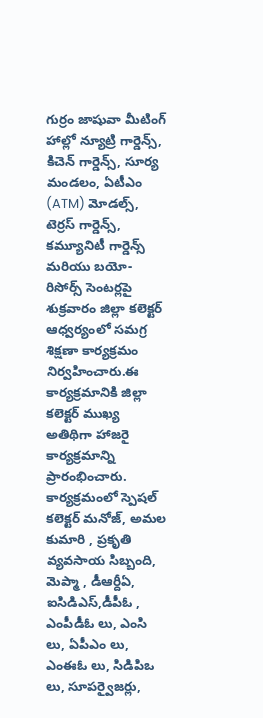గుర్రం జాషువా మీటింగ్ హాల్లో న్యూట్రి గార్డెన్స్, కిచెన్ గార్డెన్స్, సూర్య మండలం, ఏటీఎం (ATM) మోడల్స్, టెర్రస్ గార్డెన్స్, కమ్యూనిటీ గార్డెన్స్ మరియు బయో-రిసోర్స్ సెంటర్లపై శుక్రవారం జిల్లా కలెక్టర్ ఆధ్వర్యంలో సమగ్ర శిక్షణా కార్యక్రమం నిర్వహించారు.ఈ కార్యక్రమానికి జిల్లా కలెక్టర్ ముఖ్య అతిథిగా హాజరై కార్యక్రమాన్ని ప్రారంభించారు. కార్యక్రమంలో స్పెషల్ కలెక్టర్ మనోజ్, అమల కుమారి , ప్రకృతి వ్యవసాయ సిబ్బంది, మెప్మా , డీఆర్దీఏ, ఐసిడిఎస్,డీపీఓ , ఎంపీడీఓ లు, ఎంసి లు, ఏపీఎం లు, ఎంఈఓ లు, సిడిపిఒ లు, సూపర్వైజర్లు,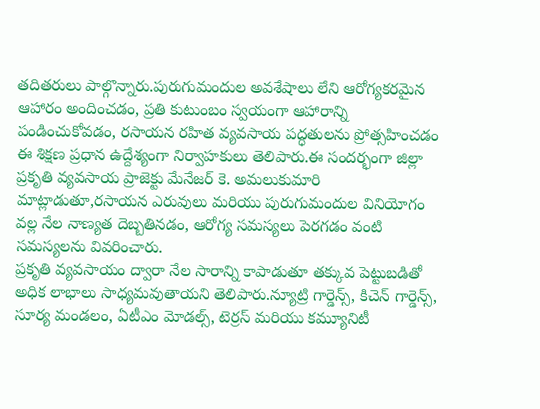తదితరులు పాల్గొన్నారు.పురుగుమందుల అవశేషాలు లేని ఆరోగ్యకరమైన ఆహారం అందించడం, ప్రతి కుటుంబం స్వయంగా ఆహారాన్ని పండించుకోవడం, రసాయన రహిత వ్యవసాయ పద్ధతులను ప్రోత్సహించడం ఈ శిక్షణ ప్రధాన ఉద్దేశ్యంగా నిర్వాహకులు తెలిపారు.ఈ సందర్భంగా జిల్లా ప్రకృతి వ్యవసాయ ప్రాజెక్టు మేనేజర్ కె. అమలుకుమారి మాట్లాడుతూ,రసాయన ఎరువులు మరియు పురుగుమందుల వినియోగం వల్ల నేల నాణ్యత దెబ్బతినడం, ఆరోగ్య సమస్యలు పెరగడం వంటి సమస్యలను వివరించారు.
ప్రకృతి వ్యవసాయం ద్వారా నేల సారాన్ని కాపాడుతూ తక్కువ పెట్టుబడితో అధిక లాభాలు సాధ్యమవుతాయని తెలిపారు.న్యూట్రి గార్డెన్స్, కిచెన్ గార్డెన్స్, సూర్య మండలం, ఏటీఎం మోడల్స్, టెర్రస్ మరియు కమ్యూనిటీ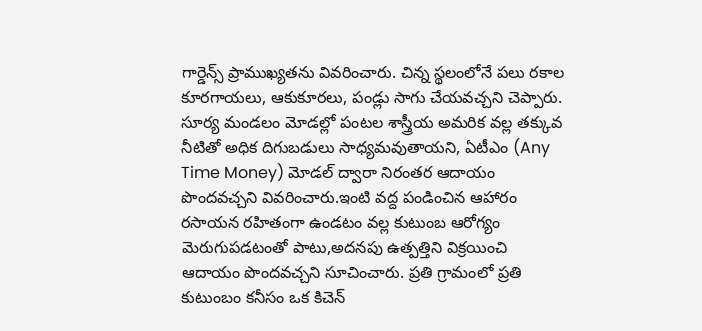గార్డెన్స్ ప్రాముఖ్యతను వివరించారు. చిన్న స్థలంలోనే పలు రకాల కూరగాయలు, ఆకుకూరలు, పండ్లు సాగు చేయవచ్చని చెప్పారు. సూర్య మండలం మోడల్లో పంటల శాస్త్రీయ అమరిక వల్ల తక్కువ నీటితో అధిక దిగుబడులు సాధ్యమవుతాయని, ఏటీఎం (Any Time Money) మోడల్ ద్వారా నిరంతర ఆదాయం పొందవచ్చని వివరించారు.ఇంటి వద్ద పండించిన ఆహారం రసాయన రహితంగా ఉండటం వల్ల కుటుంబ ఆరోగ్యం మెరుగుపడటంతో పాటు,అదనపు ఉత్పత్తిని విక్రయించి ఆదాయం పొందవచ్చని సూచించారు. ప్రతి గ్రామంలో ప్రతి కుటుంబం కనీసం ఒక కిచెన్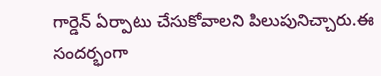గార్డెన్ ఏర్పాటు చేసుకోవాలని పిలుపునిచ్చారు.ఈ సందర్భంగా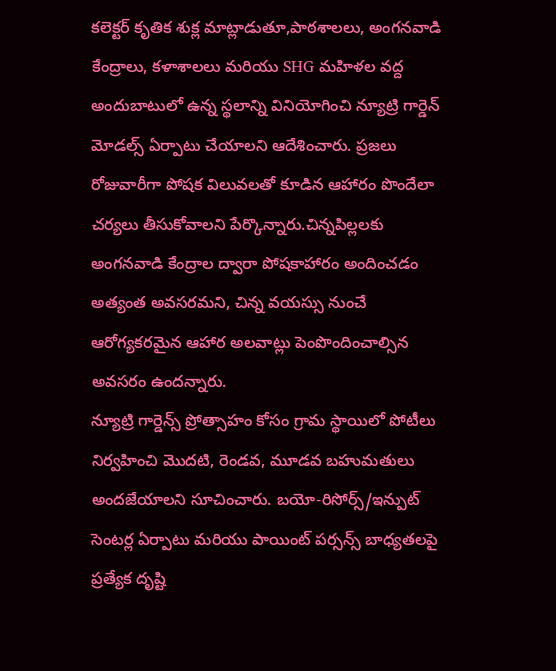కలెక్టర్ కృతిక శుక్ల మాట్లాడుతూ,పాఠశాలలు, అంగనవాడి కేంద్రాలు, కళాశాలలు మరియు SHG మహిళల వద్ద అందుబాటులో ఉన్న స్థలాన్ని వినియోగించి న్యూట్రి గార్డెన్ మోడల్స్ ఏర్పాటు చేయాలని ఆదేశించారు. ప్రజలు రోజువారీగా పోషక విలువలతో కూడిన ఆహారం పొందేలా చర్యలు తీసుకోవాలని పేర్కొన్నారు.చిన్నపిల్లలకు అంగనవాడి కేంద్రాల ద్వారా పోషకాహారం అందించడం అత్యంత అవసరమని, చిన్న వయస్సు నుంచే ఆరోగ్యకరమైన ఆహార అలవాట్లు పెంపొందించాల్సిన అవసరం ఉందన్నారు.
న్యూట్రి గార్డెన్స్ ప్రోత్సాహం కోసం గ్రామ స్థాయిలో పోటీలు నిర్వహించి మొదటి, రెండవ, మూడవ బహుమతులు అందజేయాలని సూచించారు. బయో-రిసోర్స్/ఇన్పుట్ సెంటర్ల ఏర్పాటు మరియు పాయింట్ పర్సన్స్ బాధ్యతలపై ప్రత్యేక దృష్టి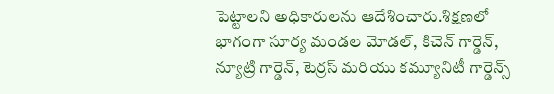పెట్టాలని అధికారులను ఆదేశించారు.శిక్షణలో భాగంగా సూర్య మండల మోడల్, కిచెన్ గార్డెన్, న్యూట్రి గార్డెన్, టెర్రస్ మరియు కమ్యూనిటీ గార్డెన్స్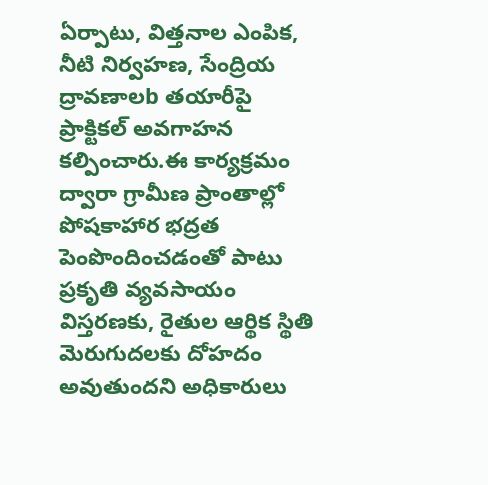ఏర్పాటు, విత్తనాల ఎంపిక, నీటి నిర్వహణ, సేంద్రియ ద్రావణాలb తయారీపై ప్రాక్టికల్ అవగాహన కల్పించారు.ఈ కార్యక్రమం ద్వారా గ్రామీణ ప్రాంతాల్లో పోషకాహార భద్రత పెంపొందించడంతో పాటు ప్రకృతి వ్యవసాయం విస్తరణకు, రైతుల ఆర్థిక స్థితి మెరుగుదలకు దోహదం అవుతుందని అధికారులు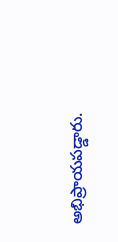అభిప్రాయపడ్డారు.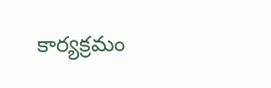కార్యక్రమం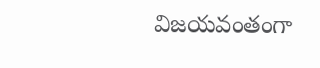విజయవంతంగా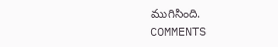ముగిసింది.
COMMENTS